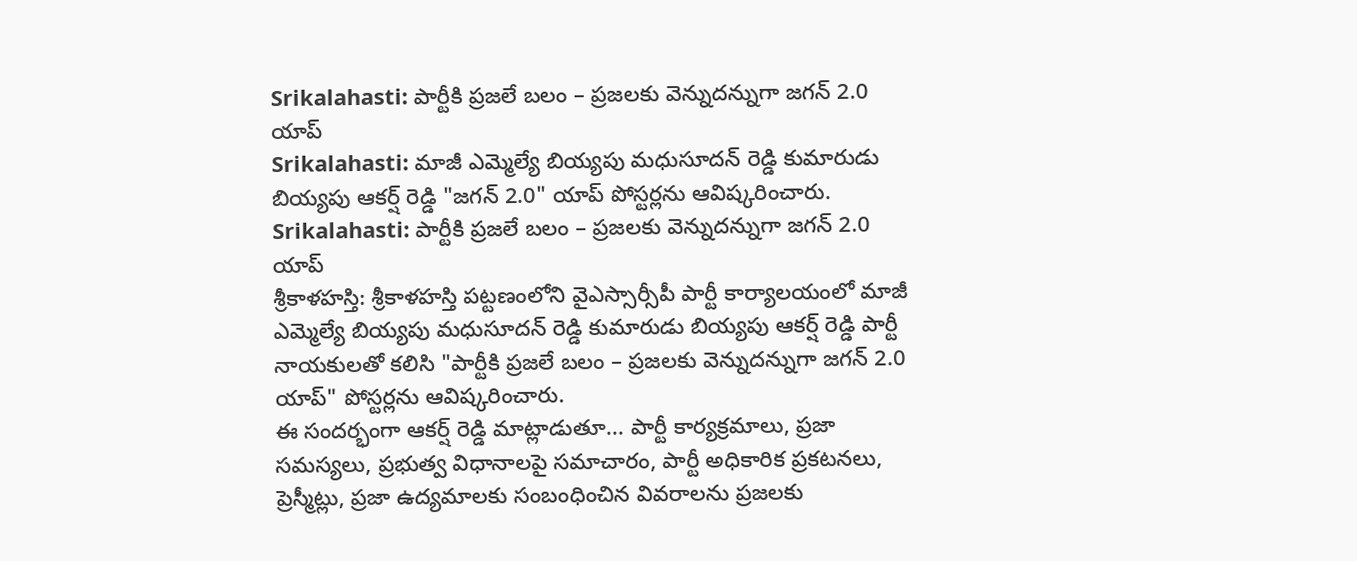Srikalahasti: పార్టీకి ప్రజలే బలం – ప్రజలకు వెన్నుదన్నుగా జగన్ 2.0 యాప్
Srikalahasti: మాజీ ఎమ్మెల్యే బియ్యపు మధుసూదన్ రెడ్డి కుమారుడు బియ్యపు ఆకర్ష్ రెడ్డి "జగన్ 2.0" యాప్ పోస్టర్లను ఆవిష్కరించారు.
Srikalahasti: పార్టీకి ప్రజలే బలం – ప్రజలకు వెన్నుదన్నుగా జగన్ 2.0 యాప్
శ్రీకాళహస్తి: శ్రీకాళహస్తి పట్టణంలోని వైఎస్సార్సీపీ పార్టీ కార్యాలయంలో మాజీ ఎమ్మెల్యే బియ్యపు మధుసూదన్ రెడ్డి కుమారుడు బియ్యపు ఆకర్ష్ రెడ్డి పార్టీ నాయకులతో కలిసి "పార్టీకి ప్రజలే బలం – ప్రజలకు వెన్నుదన్నుగా జగన్ 2.0 యాప్" పోస్టర్లను ఆవిష్కరించారు.
ఈ సందర్భంగా ఆకర్ష్ రెడ్డి మాట్లాడుతూ... పార్టీ కార్యక్రమాలు, ప్రజా సమస్యలు, ప్రభుత్వ విధానాలపై సమాచారం, పార్టీ అధికారిక ప్రకటనలు, ప్రెస్మీట్లు, ప్రజా ఉద్యమాలకు సంబంధించిన వివరాలను ప్రజలకు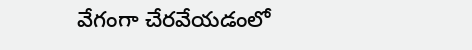వేగంగా చేరవేయడంలో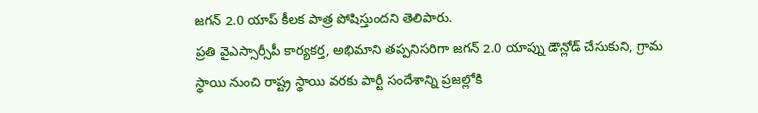జగన్ 2.0 యాప్ కీలక పాత్ర పోషిస్తుందని తెలిపారు.
ప్రతి వైఎస్సార్సీపీ కార్యకర్త, అభిమాని తప్పనిసరిగా జగన్ 2.0 యాప్ను డౌన్లోడ్ చేసుకుని, గ్రామ స్థాయి నుంచి రాష్ట్ర స్థాయి వరకు పార్టీ సందేశాన్ని ప్రజల్లోకి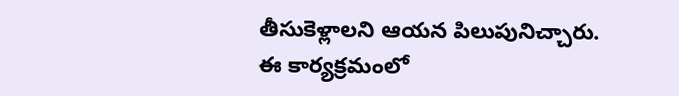తీసుకెళ్లాలని ఆయన పిలుపునిచ్చారు.
ఈ కార్యక్రమంలో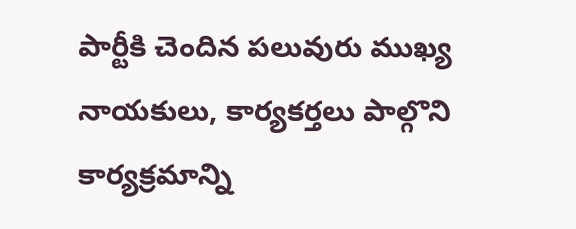పార్టీకి చెందిన పలువురు ముఖ్య నాయకులు, కార్యకర్తలు పాల్గొని కార్యక్రమాన్ని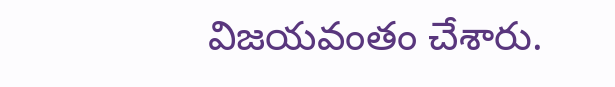విజయవంతం చేశారు.